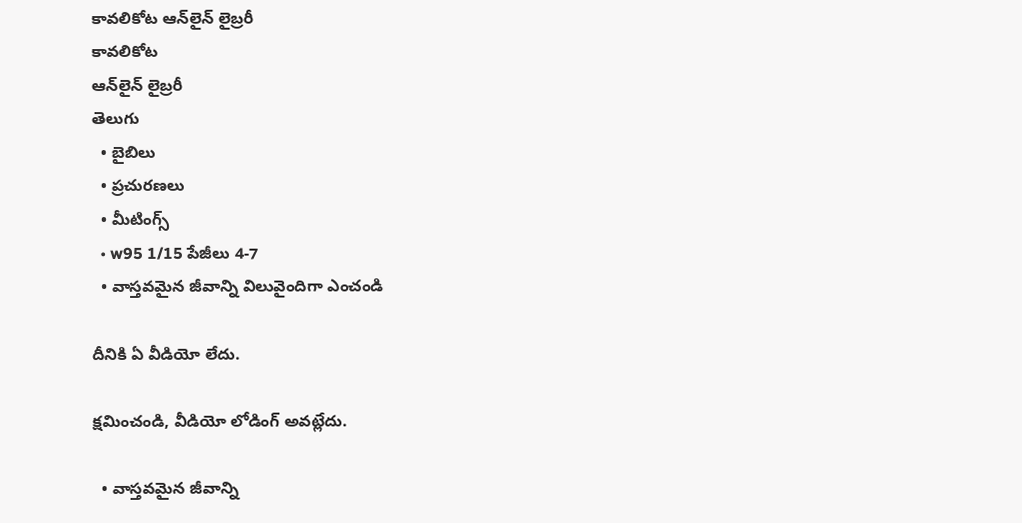కావలికోట ఆన్‌లైన్‌ లైబ్రరీ
కావలికోట
ఆన్‌లైన్‌ లైబ్రరీ
తెలుగు
  • బైబిలు
  • ప్రచురణలు
  • మీటింగ్స్‌
  • w95 1/15 పేజీలు 4-7
  • వాస్తవమైన జీవాన్ని విలువైందిగా ఎంచండి

దీనికి ఏ వీడియో లేదు.

క్షమించండి, వీడియో లోడింగ్‌ అవట్లేదు.

  • వాస్తవమైన జీవాన్ని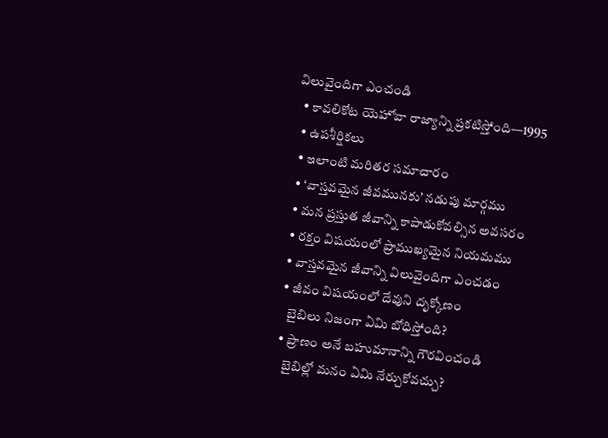విలువైందిగా ఎంచండి
  • కావలికోట యెహోవా రాజ్యాన్ని ప్రకటిస్తోంది—1995
  • ఉపశీర్షికలు
  • ఇలాంటి మరితర సమాచారం
  • ‘వాస్తవమైన జీవమునకు’ నడుపు మార్గము
  • మన ప్రస్తుత జీవాన్ని కాపాడుకోవల్సిన అవసరం
  • రక్తం విషయంలో ప్రాముఖ్యమైన నియమము
  • వాస్తవమైన జీవాన్ని విలువైందిగా ఎంచడం
  • జీవం విషయంలో దేవుని దృక్కోణం
    బైబిలు నిజంగా ఏమి బోధిస్తోంది?
  • ప్రాణం అనే బహుమానాన్ని గౌరవించండి
    బైబిల్లో మనం ఏమి నేర్చుకోవచ్చు?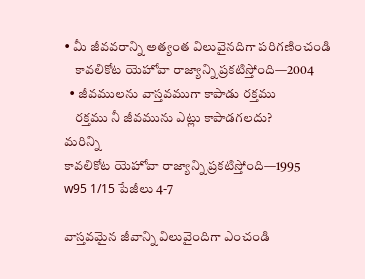• మీ జీవవరాన్ని అత్యంత విలువైనదిగా పరిగణించండి
    కావలికోట యెహోవా రాజ్యాన్ని ప్రకటిస్తోంది—2004
  • జీవములను వాస్తవముగా కాపాడు రక్తము
    రక్తము నీ జీవమును ఎట్లు కాపాడగలదు?
మరిన్ని
కావలికోట యెహోవా రాజ్యాన్ని ప్రకటిస్తోంది—1995
w95 1/15 పేజీలు 4-7

వాస్తవమైన జీవాన్ని విలువైందిగా ఎంచండి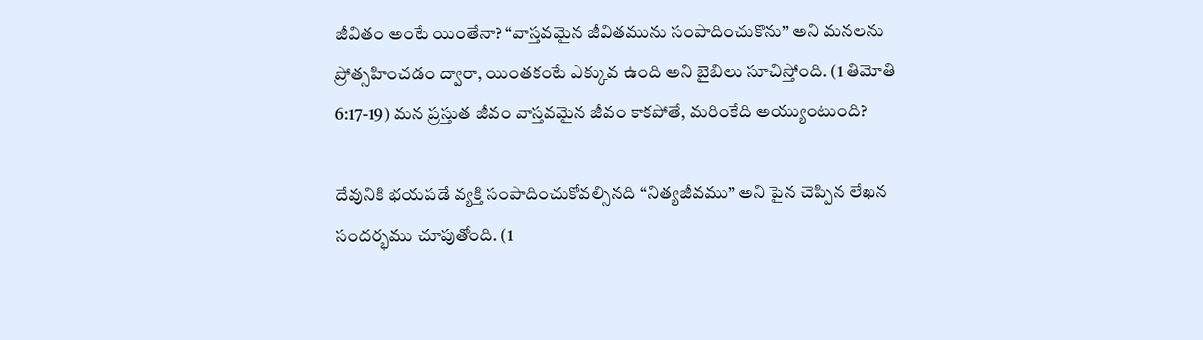జీవితం అంటే యింతేనా? “వాస్తవమైన జీవితమును సంపాదించుకొను” అని మనలను ప్రోత్సహించడం ద్వారా, యింతకంటే ఎక్కువ ఉంది అని బైబిలు సూచిస్తోంది. (1 తిమోతి 6:17-19) మన ప్రస్తుత జీవం వాస్తవమైన జీవం కాకపోతే, మరింకేది అయ్యుంటుంది?

దేవునికి భయపడే వ్యక్తి సంపాదించుకోవల్సినది “నిత్యజీవము” అని పైన చెప్పిన లేఖన సందర్భము చూపుతోంది. (1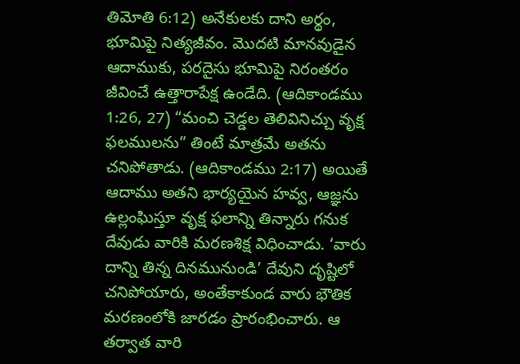తిమోతి 6:12) అనేకులకు దాని అర్థం, భూమిపై నిత్యజీవం. మొదటి మానవుడైన ఆదాముకు, పరదైసు భూమిపై నిరంతరం జీవించే ఉత్తారాపేక్ష ఉండేది. (ఆదికాండము 1:26, 27) “మంచి చెడ్డల తెలివినిచ్చు వృక్ష ఫలములను” తింటే మాత్రమే అతను చనిపోతాడు. (ఆదికాండము 2:17) అయితే ఆదాము అతని భార్యయైన హవ్వ, ఆజ్ఞను ఉల్లంఘిస్తూ వృక్ష ఫలాన్ని తిన్నారు గనుక దేవుడు వారికి మరణశిక్ష విధించాడు. ‘వారు దాన్ని తిన్న దినమునుండి’ దేవుని దృష్టిలో చనిపోయారు, అంతేకాకుండ వారు భౌతిక మరణంలోకి జారడం ప్రారంభించారు. ఆ తర్వాత వారి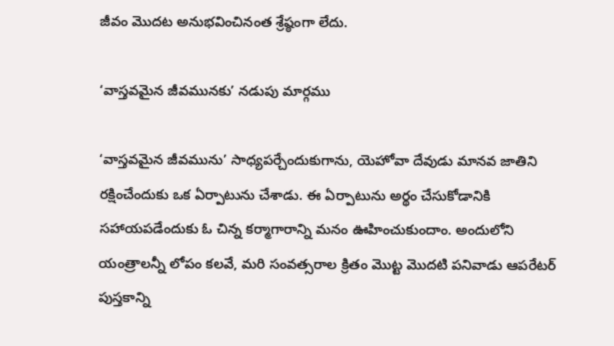జీవం మొదట అనుభవించినంత శ్రేష్ఠంగా లేదు.

‘వాస్తవమైన జీవమునకు’ నడుపు మార్గము

‘వాస్తవమైన జీవమును’ సాధ్యపర్చేందుకుగాను, యెహోవా దేవుడు మానవ జాతిని రక్షించేందుకు ఒక ఏర్పాటును చేశాడు. ఈ ఏర్పాటును అర్థం చేసుకోడానికి సహాయపడేందుకు ఓ చిన్న కర్మాగారాన్ని మనం ఊహించుకుందాం. అందులోని యంత్రాలన్నీ లోపం కలవే, మరి సంవత్సరాల క్రితం మొట్ట మొదటి పనివాడు ఆపరేటర్‌ పుస్తకాన్ని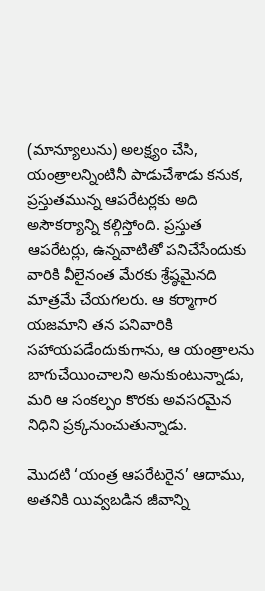(మాన్యూలును) అలక్ష్యం చేసి, యంత్రాలన్నింటినీ పాడుచేశాడు కనుక, ప్రస్తుతమున్న ఆపరేటర్లకు అది అసౌకర్యాన్ని కల్గిస్తోంది. ప్రస్తుత ఆపరేటర్లు, ఉన్నవాటితో పనిచేసేందుకు వారికి వీలైనంత మేరకు శ్రేష్ఠమైనది మాత్రమే చేయగలరు. ఆ కర్మాగార యజమాని తన పనివారికి సహాయపడేందుకుగాను, ఆ యంత్రాలను బాగుచేయించాలని అనుకుంటున్నాడు, మరి ఆ సంకల్పం కొరకు అవసరమైన నిధిని ప్రక్కనుంచుతున్నాడు.

మొదటి ‘యంత్ర ఆపరేటరైన’ ఆదాము, అతనికి యివ్వబడిన జీవాన్ని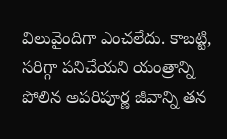విలువైందిగా ఎంచలేదు. కాబట్టి, సరిగ్గా పనిచేయని యంత్రాన్ని పోలిన అపరిపూర్ణ జీవాన్ని తన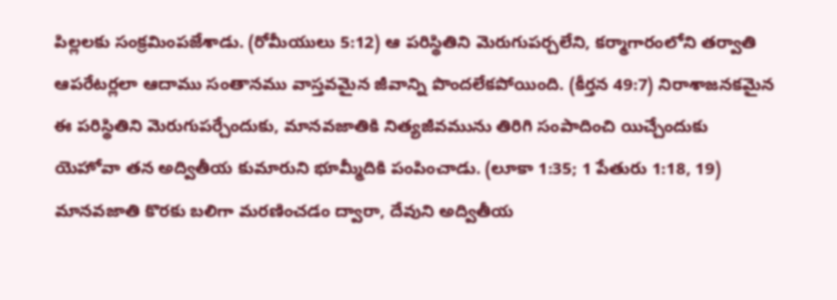పిల్లలకు సంక్రమింపజేశాడు. (రోమీయులు 5:12) ఆ పరిస్థితిని మెరుగుపర్చలేని, కర్మాగారంలోని తర్వాతి ఆపరేటర్లలా ఆదాము సంతానము వాస్తవమైన జీవాన్ని పొందలేకపోయింది. (కీర్తన 49:7) నిరాశాజనకమైన ఈ పరిస్థితిని మెరుగుపర్చేందుకు, మానవజాతికి నిత్యజీవమును తిరిగి సంపాదించి యిచ్చేందుకు యెహోవా తన అద్వితీయ కుమారుని భూమ్మీదికి పంపించాడు. (లూకా 1:35; 1 పేతురు 1:18, 19) మానవజాతి కొరకు బలిగా మరణించడం ద్వారా, దేవుని అద్వితీయ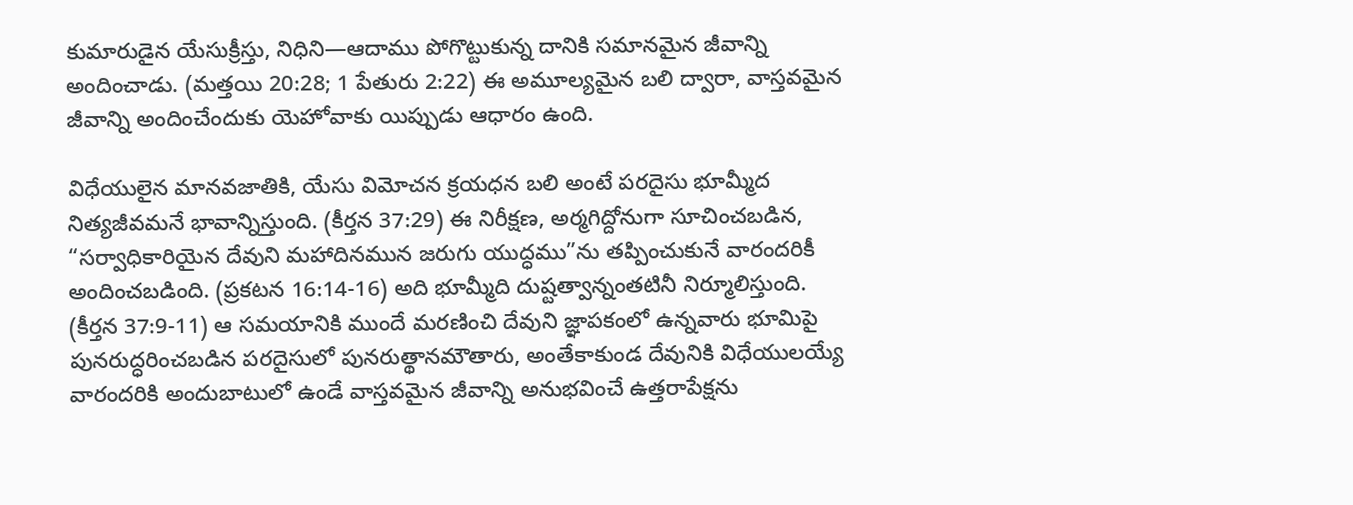కుమారుడైన యేసుక్రీస్తు, నిధిని—ఆదాము పోగొట్టుకున్న దానికి సమానమైన జీవాన్ని అందించాడు. (మత్తయి 20:28; 1 పేతురు 2:22) ఈ అమూల్యమైన బలి ద్వారా, వాస్తవమైన జీవాన్ని అందించేందుకు యెహోవాకు యిప్పుడు ఆధారం ఉంది.

విధేయులైన మానవజాతికి, యేసు విమోచన క్రయధన బలి అంటే పరదైసు భూమ్మీద నిత్యజీవమనే భావాన్నిస్తుంది. (కీర్తన 37:29) ఈ నిరీక్షణ, అర్మగిద్దోనుగా సూచించబడిన, “సర్వాధికారియైన దేవుని మహాదినమున జరుగు యుద్ధము”ను తప్పించుకునే వారందరికీ అందించబడింది. (ప్రకటన 16:14-16) అది భూమ్మీది దుష్టత్వాన్నంతటినీ నిర్మూలిస్తుంది. (కీర్తన 37:9-11) ఆ సమయానికి ముందే మరణించి దేవుని జ్ఞాపకంలో ఉన్నవారు భూమిపై పునరుద్ధరించబడిన పరదైసులో పునరుత్థానమౌతారు, అంతేకాకుండ దేవునికి విధేయులయ్యే వారందరికి అందుబాటులో ఉండే వాస్తవమైన జీవాన్ని అనుభవించే ఉత్తరాపేక్షను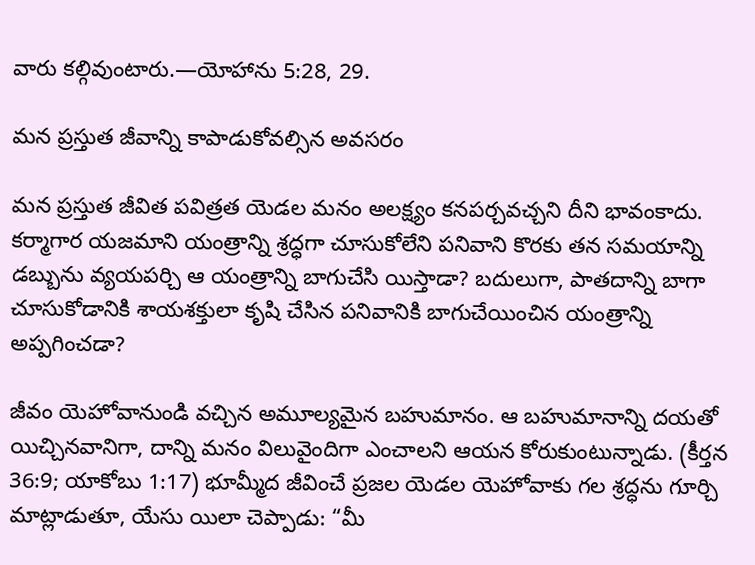వారు కల్గివుంటారు.—యోహాను 5:28, 29.

మన ప్రస్తుత జీవాన్ని కాపాడుకోవల్సిన అవసరం

మన ప్రస్తుత జీవిత పవిత్రత యెడల మనం అలక్ష్యం కనపర్చవచ్చని దీని భావంకాదు. కర్మాగార యజమాని యంత్రాన్ని శ్రద్ధగా చూసుకోలేని పనివాని కొరకు తన సమయాన్ని డబ్బును వ్యయపర్చి ఆ యంత్రాన్ని బాగుచేసి యిస్తాడా? బదులుగా, పాతదాన్ని బాగా చూసుకోడానికి శాయశక్తులా కృషి చేసిన పనివానికి బాగుచేయించిన యంత్రాన్ని అప్పగించడా?

జీవం యెహోవానుండి వచ్చిన అమూల్యమైన బహుమానం. ఆ బహుమానాన్ని దయతో యిచ్చినవానిగా, దాన్ని మనం విలువైందిగా ఎంచాలని ఆయన కోరుకుంటున్నాడు. (కీర్తన 36:9; యాకోబు 1:17) భూమ్మీద జీవించే ప్రజల యెడల యెహోవాకు గల శ్రద్ధను గూర్చి మాట్లాడుతూ, యేసు యిలా చెప్పాడు: “మీ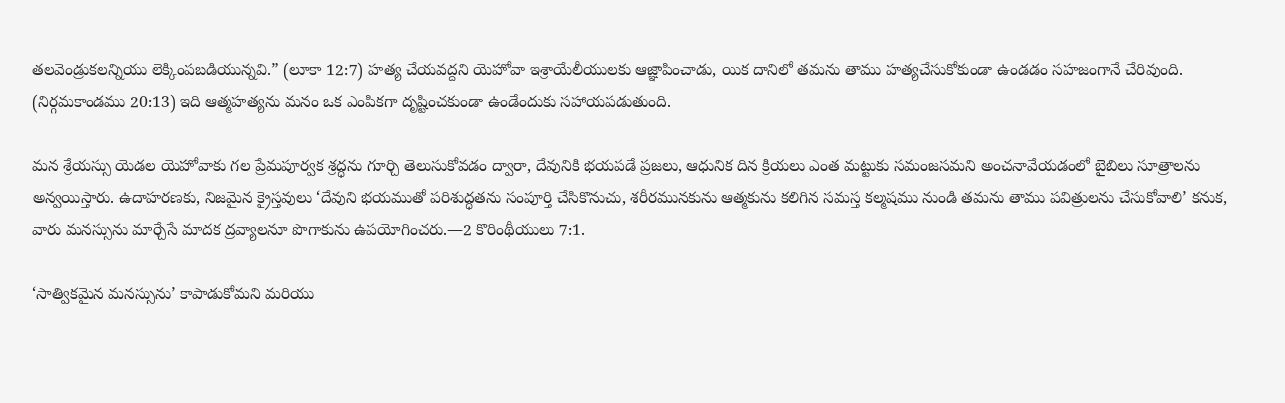తలవెండ్రుకలన్నియు లెక్కింపబడియున్నవి.” (లూకా 12:7) హత్య చేయవద్దని యెహోవా ఇశ్రాయేలీయులకు ఆజ్ఞాపించాడు, యిక దానిలో తమను తాము హత్యచేసుకోకుండా ఉండడం సహజంగానే చేరివుంది. (నిర్గమకాండము 20:13) ఇది ఆత్మహత్యను మనం ఒక ఎంపికగా దృష్టించకుండా ఉండేందుకు సహాయపడుతుంది.

మన శ్రేయస్సు యెడల యెహోవాకు గల ప్రేమపూర్వక శ్రద్ధను గూర్చి తెలుసుకోవడం ద్వారా, దేవునికి భయపడే ప్రజలు, ఆధునిక దిన క్రియలు ఎంత మట్టుకు సమంజసమని అంచనావేయడంలో బైబిలు సూత్రాలను అన్వయిస్తారు. ఉదాహరణకు, నిజమైన క్రైస్తవులు ‘దేవుని భయముతో పరిశుద్ధతను సంపూర్తి చేసికొనుచు, శరీరమునకును ఆత్మకును కలిగిన సమస్త కల్మషము నుండి తమను తాము పవిత్రులను చేసుకోవాలి’ కనుక, వారు మనస్సును మార్చేసే మాదక ద్రవ్యాలనూ పొగాకును ఉపయోగించరు.—2 కొరింథీయులు 7:1.

‘సాత్వికమైన మనస్సును’ కాపాడుకోమని మరియు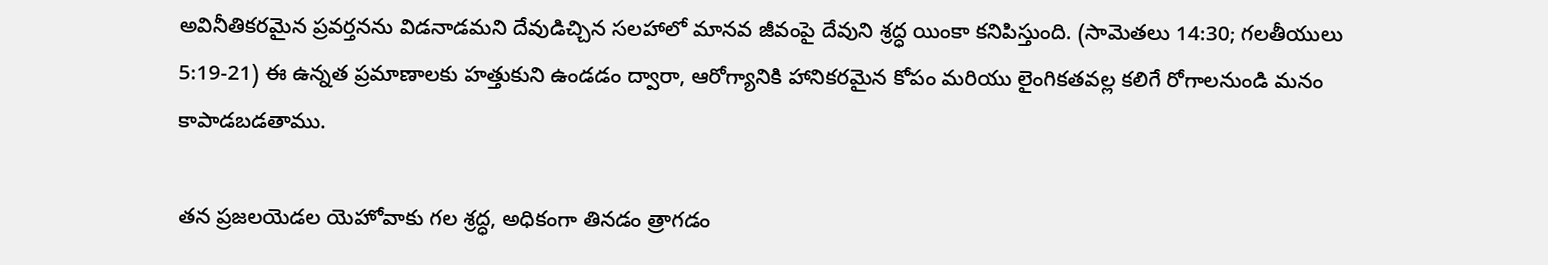అవినీతికరమైన ప్రవర్తనను విడనాడమని దేవుడిచ్చిన సలహాలో మానవ జీవంపై దేవుని శ్రద్ధ యింకా కనిపిస్తుంది. (సామెతలు 14:30; గలతీయులు 5:19-21) ఈ ఉన్నత ప్రమాణాలకు హత్తుకుని ఉండడం ద్వారా, ఆరోగ్యానికి హానికరమైన కోపం మరియు లైంగికతవల్ల కలిగే రోగాలనుండి మనం కాపాడబడతాము.

తన ప్రజలయెడల యెహోవాకు గల శ్రద్ధ, అధికంగా తినడం త్రాగడం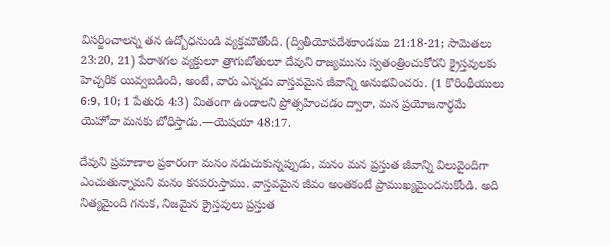విసర్జించాలన్న తన ఉద్బోధనుండి వ్యక్తమౌతోంది. (ద్వితీయోపదేశకాండము 21:18-21; సామెతలు 23:20, 21) పేరాశగల వ్యక్తులూ త్రాగుబోతులూ దేవుని రాజ్యమును స్వతంత్రించుకోరని క్రైస్తవులకు హెచ్చరిక యివ్వబడింది, అంటే, వారు ఎన్నడు వాస్తవమైన జీవాన్ని అనుభవించరు. (1 కొరింథీయులు 6:9, 10; 1 పేతురు 4:3) మితంగా ఉండాలని ప్రోత్సహించడం ద్వారా, మన ప్రయోజనార్థమే యెహోవా మనకు బోధిస్తాడు.—యెషయా 48:17.

దేవుని ప్రమాణాల ప్రకారంగా మనం నడుచుకున్నప్పుడు, మనం మన ప్రస్తుత జీవాన్ని విలువైందిగా ఎంచుతున్నామని మనం కనపరుస్తాము. వాస్తవమైన జీవం అంతకంటే ప్రాముఖ్యమైందనుకోండి. అది నిత్యమైంది గనుక, నిజమైన క్రైస్తవులు ప్రస్తుత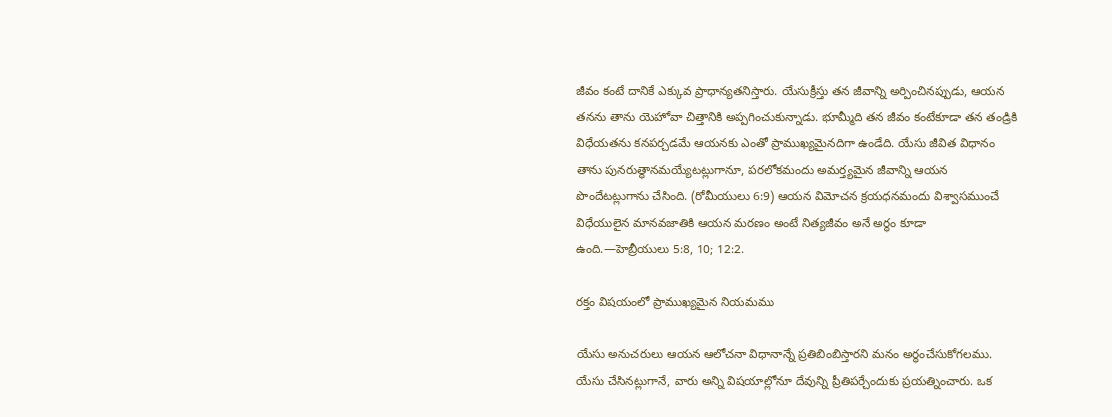జీవం కంటే దానికే ఎక్కువ ప్రాధాన్యతనిస్తారు. యేసుక్రీస్తు తన జీవాన్ని అర్పించినప్పుడు, ఆయన తనను తాను యెహోవా చిత్తానికి అప్పగించుకున్నాడు. భూమ్మీది తన జీవం కంటేకూడా తన తండ్రికి విధేయతను కనపర్చడమే ఆయనకు ఎంతో ప్రాముఖ్యమైనదిగా ఉండేది. యేసు జీవిత విధానం తాను పునరుత్థానమయ్యేటట్లుగానూ, పరలోకమందు అమర్త్యమైన జీవాన్ని ఆయన పొందేటట్లుగాను చేసింది. (రోమీయులు 6:9) ఆయన విమోచన క్రయధనమందు విశ్వాసముంచే విధేయులైన మానవజాతికి ఆయన మరణం అంటే నిత్యజీవం అనే అర్థం కూడా ఉంది.—హెబ్రీయులు 5:8, 10; 12:2.

రక్తం విషయంలో ప్రాముఖ్యమైన నియమము

యేసు అనుచరులు ఆయన ఆలోచనా విధానాన్నే ప్రతిబింబిస్తారని మనం అర్థంచేసుకోగలము. యేసు చేసినట్లుగానే, వారు అన్ని విషయాల్లోనూ దేవున్ని ప్రీతిపర్చేందుకు ప్రయత్నించారు. ఒక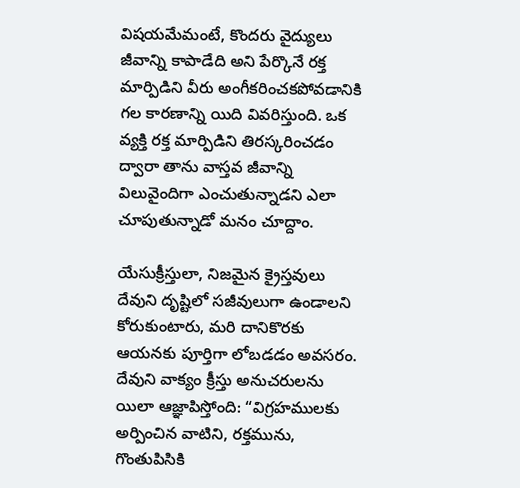విషయమేమంటే, కొందరు వైద్యులు జీవాన్ని కాపాడేది అని పేర్కొనే రక్త మార్పిడిని వీరు అంగీకరించకపోవడానికి గల కారణాన్ని యిది వివరిస్తుంది. ఒక వ్యక్తి రక్త మార్పిడిని తిరస్కరించడం ద్వారా తాను వాస్తవ జీవాన్ని విలువైందిగా ఎంచుతున్నాడని ఎలా చూపుతున్నాడో మనం చూద్దాం.

యేసుక్రీస్తులా, నిజమైన క్రైస్తవులు దేవుని దృష్టిలో సజీవులుగా ఉండాలని కోరుకుంటారు, మరి దానికొరకు ఆయనకు పూర్తిగా లోబడడం అవసరం. దేవుని వాక్యం క్రీస్తు అనుచరులను యిలా ఆజ్ఞాపిస్తోంది: “విగ్రహములకు అర్పించిన వాటిని, రక్తమును, గొంతుపిసికి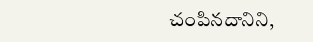చంపినదానిని,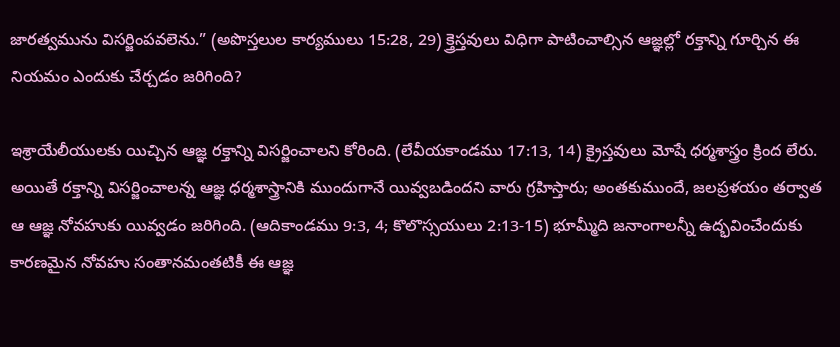జారత్వమును విసర్జింపవలెను.” (అపొస్తలుల కార్యములు 15:28, 29) క్త్రెస్తవులు విధిగా పాటించాల్సిన ఆజ్ఞల్లో రక్తాన్ని గూర్చిన ఈ నియమం ఎందుకు చేర్చడం జరిగింది?

ఇశ్రాయేలీయులకు యిచ్చిన ఆజ్ఞ రక్తాన్ని విసర్జించాలని కోరింది. (లేవీయకాండము 17:13, 14) క్రైస్తవులు మోషే ధర్మశాస్త్రం క్రింద లేరు. అయితే రక్తాన్ని విసర్జించాలన్న ఆజ్ఞ ధర్మశాస్త్రానికి ముందుగానే యివ్వబడిందని వారు గ్రహిస్తారు; అంతకుముందే, జలప్రళయం తర్వాత ఆ ఆజ్ఞ నోవహుకు యివ్వడం జరిగింది. (ఆదికాండము 9:3, 4; కొలొస్సయులు 2:13-15) భూమ్మీది జనాంగాలన్నీ ఉద్భవించేందుకు కారణమైన నోవహు సంతానమంతటికీ ఈ ఆజ్ఞ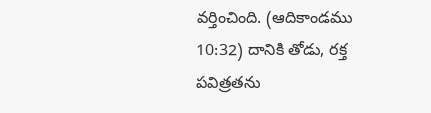వర్తించింది. (ఆదికాండము 10:32) దానికి తోడు, రక్త పవిత్రతను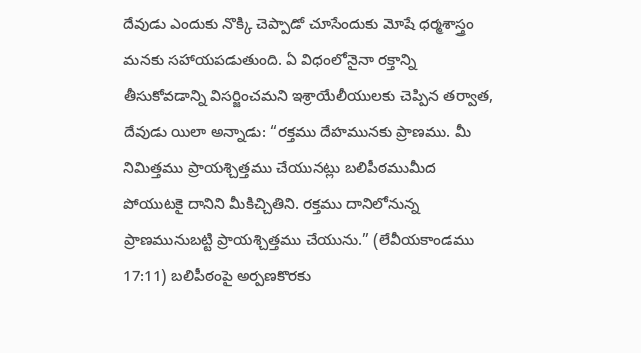దేవుడు ఎందుకు నొక్కి చెప్పాడో చూసేందుకు మోషే ధర్మశాస్త్రం మనకు సహాయపడుతుంది. ఏ విధంలోనైనా రక్తాన్ని తీసుకోవడాన్ని విసర్జించమని ఇశ్రాయేలీయులకు చెప్పిన తర్వాత, దేవుడు యిలా అన్నాడు: “రక్తము దేహమునకు ప్రాణము. మీ నిమిత్తము ప్రాయశ్చిత్తము చేయునట్లు బలిపీఠముమీద పోయుటకై దానిని మీకిచ్చితిని. రక్తము దానిలోనున్న ప్రాణమునుబట్టి ప్రాయశ్చిత్తము చేయును.” (లేవీయకాండము 17:11) బలిపీఠంపై అర్పణకొరకు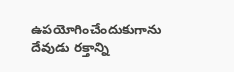ఉపయోగించేందుకుగాను దేవుడు రక్తాన్ని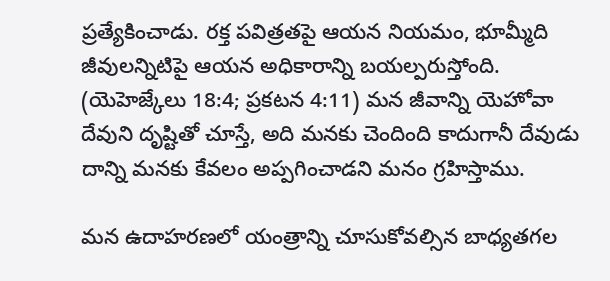ప్రత్యేకించాడు. రక్త పవిత్రతపై ఆయన నియమం, భూమ్మీది జీవులన్నిటిపై ఆయన అధికారాన్ని బయల్పరుస్తోంది. (యెహెజ్కేలు 18:4; ప్రకటన 4:11) మన జీవాన్ని యెహోవా దేవుని దృష్టితో చూస్తే, అది మనకు చెందింది కాదుగానీ దేవుడు దాన్ని మనకు కేవలం అప్పగించాడని మనం గ్రహిస్తాము.

మన ఉదాహరణలో యంత్రాన్ని చూసుకోవల్సిన బాధ్యతగల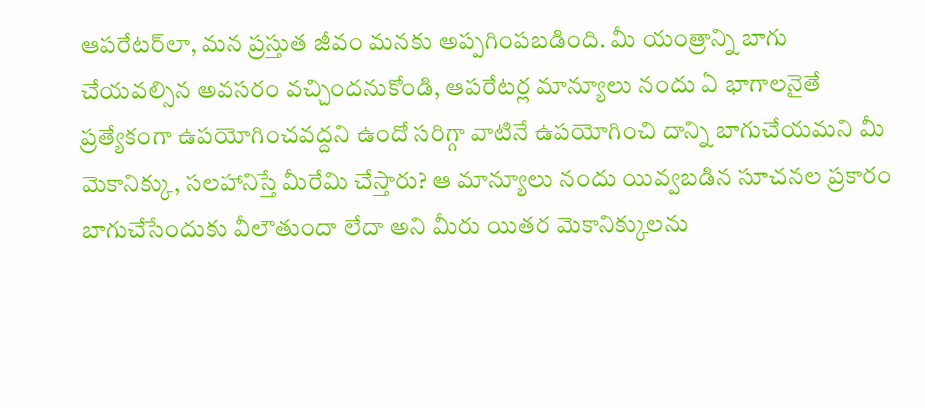ఆపరేటర్‌లా, మన ప్రస్తుత జీవం మనకు అప్పగింపబడింది. మీ యంత్రాన్ని బాగు చేయవల్సిన అవసరం వచ్చిందనుకోండి, ఆపరేటర్ల మాన్యూలు నందు ఏ భాగాలనైతే ప్రత్యేకంగా ఉపయోగించవద్దని ఉందో సరిగ్గా వాటినే ఉపయోగించి దాన్ని బాగుచేయమని మీ మెకానిక్కు, సలహానిస్తే మీరేమి చేస్తారు? ఆ మాన్యూలు నందు యివ్వబడిన సూచనల ప్రకారం బాగుచేసేందుకు వీలౌతుందా లేదా అని మీరు యితర మెకానిక్కులను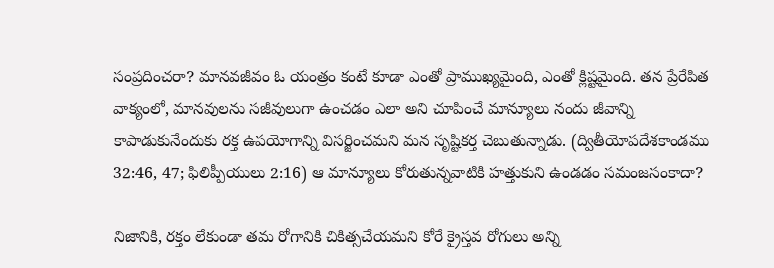సంప్రదించరా? మానవజీవం ఓ యంత్రం కంటే కూడా ఎంతో ప్రాముఖ్యమైంది, ఎంతో క్లిష్టమైంది. తన ప్రేరేపిత వాక్యంలో, మానవులను సజీవులుగా ఉంచడం ఎలా అని చూపించే మాన్యూలు నందు జీవాన్ని కాపాడుకునేందుకు రక్త ఉపయోగాన్ని విసర్జించమని మన సృష్టికర్త చెబుతున్నాడు. (ద్వితీయోపదేశకాండము 32:46, 47; ఫిలిప్పీయులు 2:16) ఆ మాన్యూలు కోరుతున్నవాటికి హత్తుకుని ఉండడం సమంజసంకాదా?

నిజానికి, రక్తం లేకుండా తమ రోగానికి చికిత్సచేయమని కోరే క్రైస్తవ రోగులు అన్ని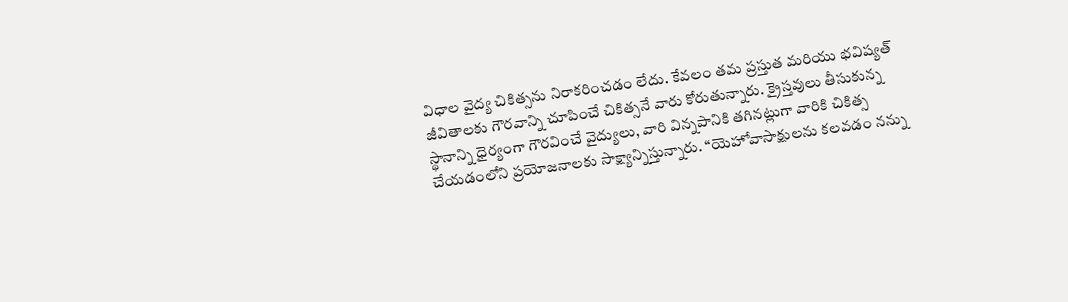విధాల వైద్య చికిత్సను నిరాకరించడం లేదు. కేవలం తమ ప్రస్తుత మరియు భవిష్యత్‌ జీవితాలకు గౌరవాన్ని చూపించే చికిత్సనే వారు కోరుతున్నారు. క్రైస్తవులు తీసుకున్న స్థానాన్ని ధైర్యంగా గౌరవించే వైద్యులు, వారి విన్నపానికి తగినట్లుగా వారికి చికిత్స చేయడంలోని ప్రయోజనాలకు సాక్ష్యాన్నిస్తున్నారు. “యెహోవాసాక్షులను కలవడం నన్ను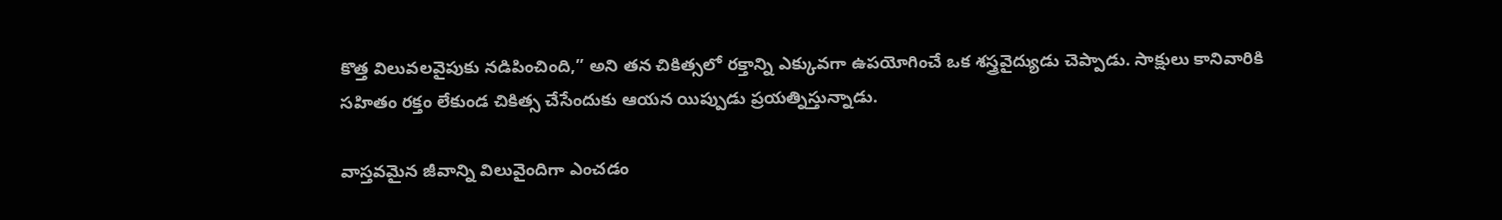కొత్త విలువలవైపుకు నడిపించింది,” అని తన చికిత్సలో రక్తాన్ని ఎక్కువగా ఉపయోగించే ఒక శస్త్రవైద్యుడు చెప్పాడు. సాక్షులు కానివారికి సహితం రక్తం లేకుండ చికిత్స చేసేందుకు ఆయన యిప్పుడు ప్రయత్నిస్తున్నాడు.

వాస్తవమైన జీవాన్ని విలువైందిగా ఎంచడం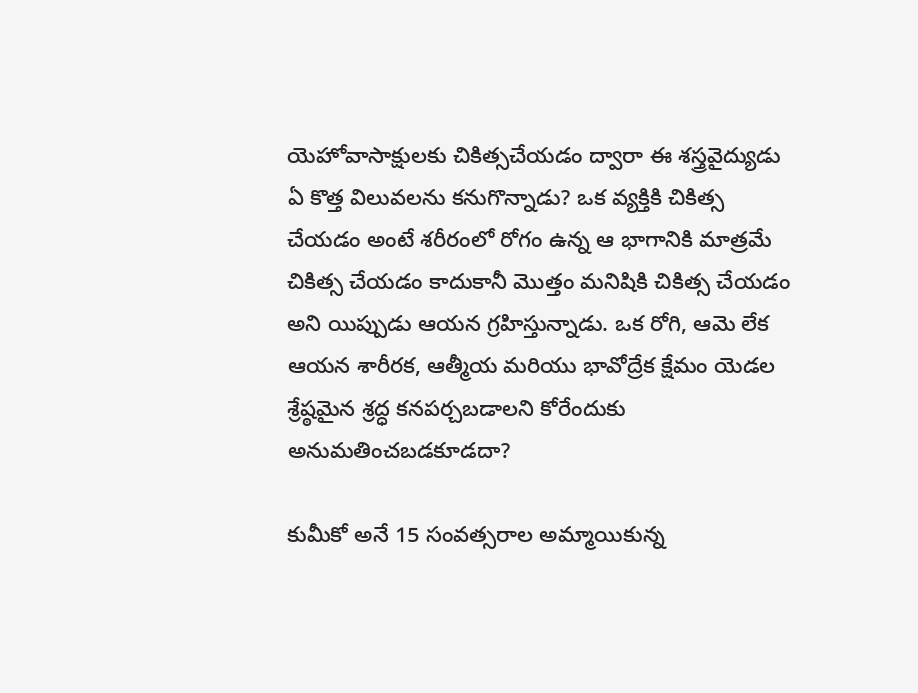యెహోవాసాక్షులకు చికిత్సచేయడం ద్వారా ఈ శస్త్రవైద్యుడు ఏ కొత్త విలువలను కనుగొన్నాడు? ఒక వ్యక్తికి చికిత్స చేయడం అంటే శరీరంలో రోగం ఉన్న ఆ భాగానికి మాత్రమే చికిత్స చేయడం కాదుకానీ మొత్తం మనిషికి చికిత్స చేయడం అని యిప్పుడు ఆయన గ్రహిస్తున్నాడు. ఒక రోగి, ఆమె లేక ఆయన శారీరక, ఆత్మీయ మరియు భావోద్రేక క్షేమం యెడల శ్రేష్ఠమైన శ్రద్ధ కనపర్చబడాలని కోరేందుకు అనుమతించబడకూడదా?

కుమీకో అనే 15 సంవత్సరాల అమ్మాయికున్న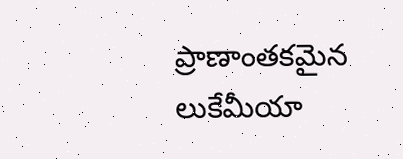ప్రాణాంతకమైన లుకేమీయా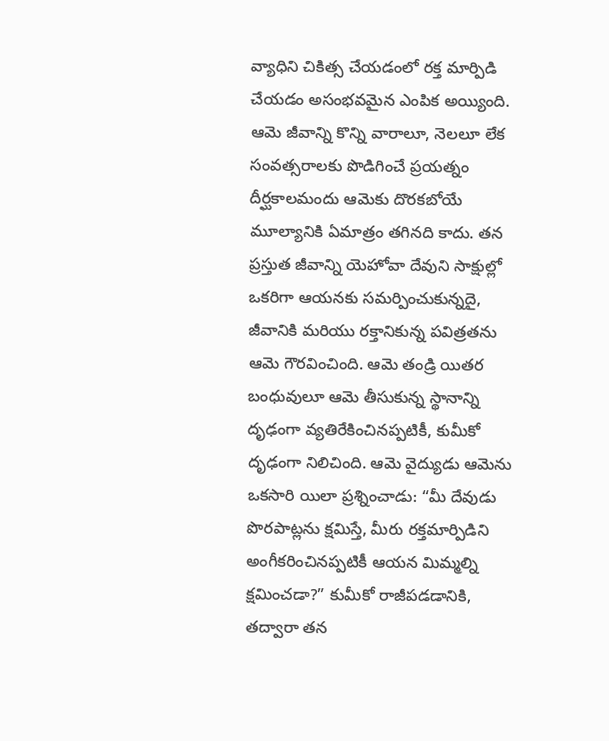వ్యాధిని చికిత్స చేయడంలో రక్త మార్పిడి చేయడం అసంభవమైన ఎంపిక అయ్యింది. ఆమె జీవాన్ని కొన్ని వారాలూ, నెలలూ లేక సంవత్సరాలకు పొడిగించే ప్రయత్నం దీర్ఘకాలమందు ఆమెకు దొరకబోయే మూల్యానికి ఏమాత్రం తగినది కాదు. తన ప్రస్తుత జీవాన్ని యెహోవా దేవుని సాక్షుల్లో ఒకరిగా ఆయనకు సమర్పించుకున్నదై, జీవానికి మరియు రక్తానికున్న పవిత్రతను ఆమె గౌరవించింది. ఆమె తండ్రి యితర బంధువులూ ఆమె తీసుకున్న స్థానాన్ని దృఢంగా వ్యతిరేకించినప్పటికీ, కుమీకో దృఢంగా నిలిచింది. ఆమె వైద్యుడు ఆమెను ఒకసారి యిలా ప్రశ్నించాడు: “మీ దేవుడు పొరపాట్లను క్షమిస్తే, మీరు రక్తమార్పిడిని అంగీకరించినప్పటికీ ఆయన మిమ్మల్ని క్షమించడా?” కుమీకో రాజీపడడానికి, తద్వారా తన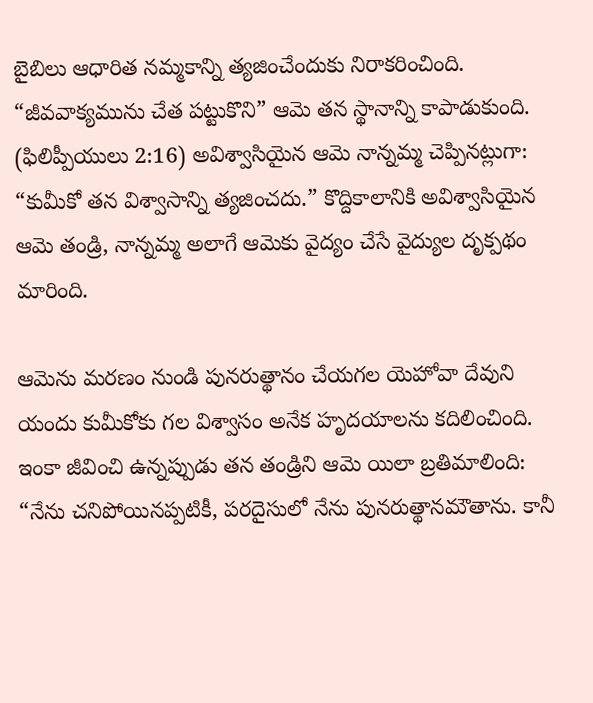బైబిలు ఆధారిత నమ్మకాన్ని త్యజించేందుకు నిరాకరించింది. “జీవవాక్యమును చేత పట్టుకొని” ఆమె తన స్థానాన్ని కాపాడుకుంది. (ఫిలిప్పీయులు 2:16) అవిశ్వాసియైన ఆమె నాన్నమ్మ చెప్పినట్లుగా: “కుమీకో తన విశ్వాసాన్ని త్యజించదు.” కొద్దికాలానికి అవిశ్వాసియైన ఆమె తండ్రి, నాన్నమ్మ అలాగే ఆమెకు వైద్యం చేసే వైద్యుల దృక్పథం మారింది.

ఆమెను మరణం నుండి పునరుత్థానం చేయగల యెహోవా దేవుని యందు కుమీకోకు గల విశ్వాసం అనేక హృదయాలను కదిలించింది. ఇంకా జీవించి ఉన్నప్పుడు తన తండ్రిని ఆమె యిలా బ్రతిమాలింది: “నేను చనిపోయినప్పటికీ, పరదైసులో నేను పునరుత్థానమౌతాను. కానీ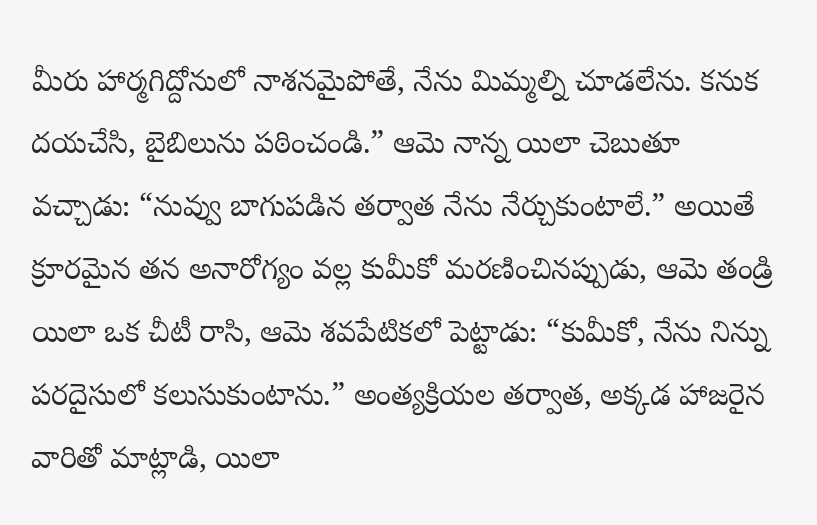మీరు హార్మగిద్దోనులో నాశనమైపోతే, నేను మిమ్మల్ని చూడలేను. కనుక దయచేసి, బైబిలును పఠించండి.” ఆమె నాన్న యిలా చెబుతూ వచ్చాడు: “నువ్వు బాగుపడిన తర్వాత నేను నేర్చుకుంటాలే.” అయితే క్రూరమైన తన అనారోగ్యం వల్ల కుమీకో మరణించినప్పుడు, ఆమె తండ్రి యిలా ఒక చీటీ రాసి, ఆమె శవపేటికలో పెట్టాడు: “కుమీకో, నేను నిన్ను పరదైసులో కలుసుకుంటాను.” అంత్యక్రియల తర్వాత, అక్కడ హాజరైన వారితో మాట్లాడి, యిలా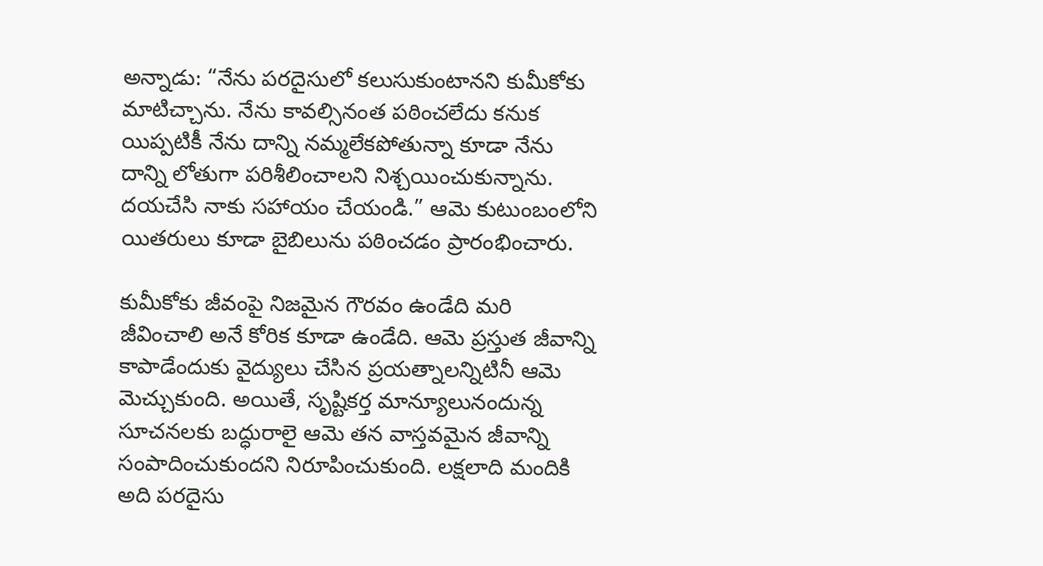అన్నాడు: “నేను పరదైసులో కలుసుకుంటానని కుమీకోకు మాటిచ్చాను. నేను కావల్సినంత పఠించలేదు కనుక యిప్పటికీ నేను దాన్ని నమ్మలేకపోతున్నా కూడా నేను దాన్ని లోతుగా పరిశీలించాలని నిశ్చయించుకున్నాను. దయచేసి నాకు సహాయం చేయండి.” ఆమె కుటుంబంలోని యితరులు కూడా బైబిలును పఠించడం ప్రారంభించారు.

కుమీకోకు జీవంపై నిజమైన గౌరవం ఉండేది మరి జీవించాలి అనే కోరిక కూడా ఉండేది. ఆమె ప్రస్తుత జీవాన్ని కాపాడేందుకు వైద్యులు చేసిన ప్రయత్నాలన్నిటినీ ఆమె మెచ్చుకుంది. అయితే, సృష్టికర్త మాన్యూలునందున్న సూచనలకు బద్ధురాలై ఆమె తన వాస్తవమైన జీవాన్ని సంపాదించుకుందని నిరూపించుకుంది. లక్షలాది మందికి అది పరదైసు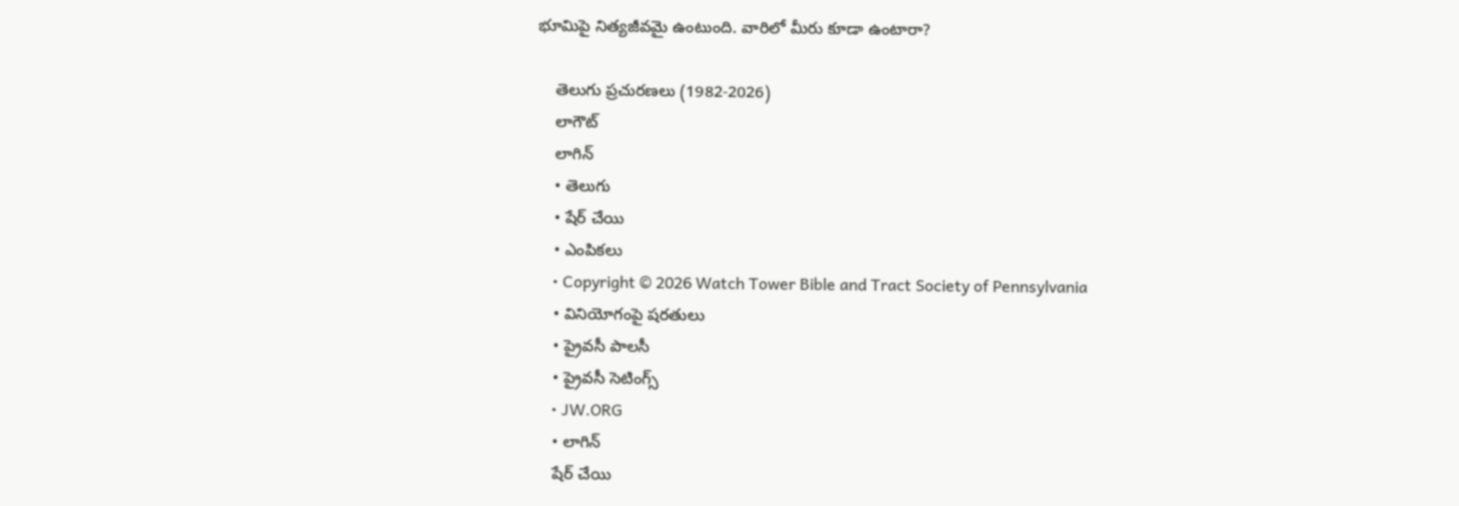భూమిపై నిత్యజీవమై ఉంటుంది. వారిలో మీరు కూడా ఉంటారా?

    తెలుగు ప్రచురణలు (1982-2026)
    లాగౌట్‌
    లాగిన్‌
    • తెలుగు
    • షేర్ చేయి
    • ఎంపికలు
    • Copyright © 2026 Watch Tower Bible and Tract Society of Pennsylvania
    • వినియోగంపై షరతులు
    • ప్రైవసీ పాలసీ
    • ప్రైవసీ సెటింగ్స్‌
    • JW.ORG
    • లాగిన్‌
    షేర్‌ చేయి